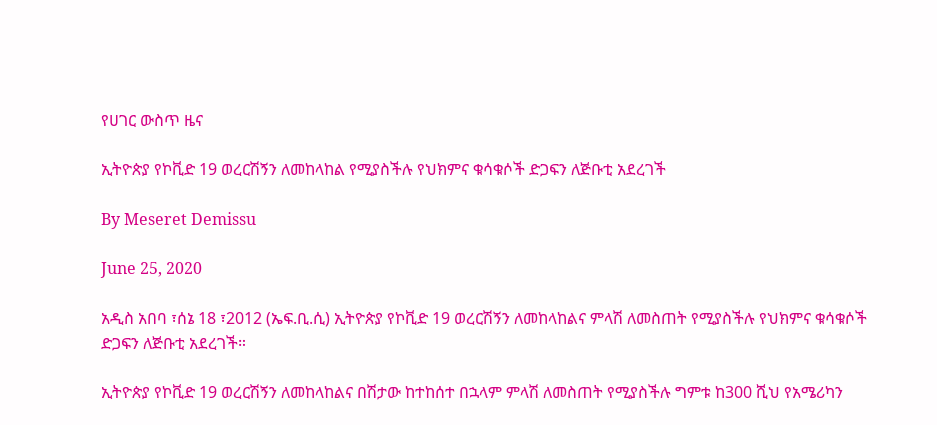የሀገር ውስጥ ዜና

ኢትዮጵያ የኮቪድ 19 ወረርሽኝን ለመከላከል የሚያስችሉ የህክምና ቁሳቁሶች ድጋፍን ለጅቡቲ አደረገች

By Meseret Demissu

June 25, 2020

አዲስ አበባ ፣ሰኔ 18 ፣2012 (ኤፍ.ቢ.ሲ) ኢትዮጵያ የኮቪድ 19 ወረርሽኝን ለመከላከልና ምላሽ ለመስጠት የሚያስችሉ የህክምና ቁሳቁሶች ድጋፍን ለጅቡቲ አደረገች።

ኢትዮጵያ የኮቪድ 19 ወረርሽኝን ለመከላከልና በሽታው ከተከሰተ በኋላም ምላሽ ለመስጠት የሚያስችሉ ግምቱ ከ300 ሺህ የአሜሪካን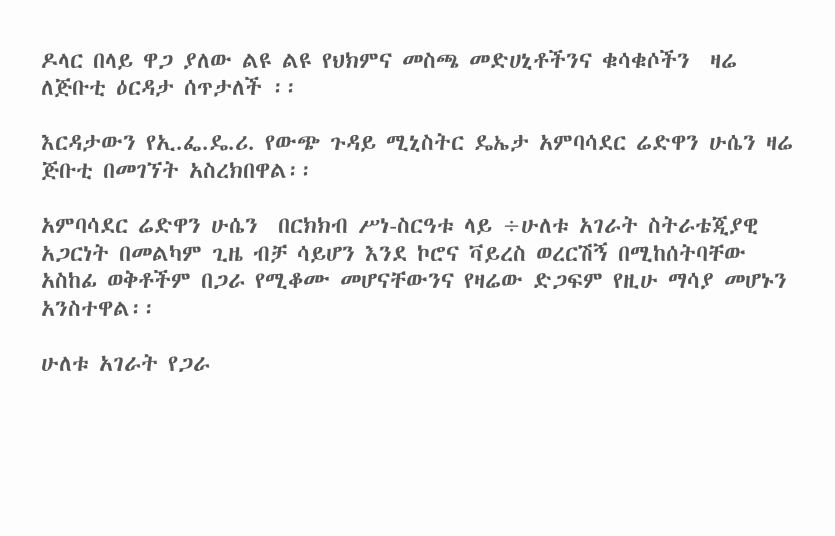ዶላር በላይ ዋጋ ያለው ልዩ ልዩ የህክምና መስጫ መድሀኒቶችንና ቁሳቁሶችን  ዛሬ ለጅቡቲ ዕርዳታ ሰጥታለች ፡፡

እርዳታውን የኢ.ፌ.ዴ.ሪ. የውጭ ጉዳይ ሚኒስትር ዴኤታ አምባሳደር ሬድዋን ሁሴን ዛሬ ጅቡቲ በመገኘት አስረክበዋል፡፡

አምባሳደር ሬድዋን ሁሴን  በርክክብ ሥነ-ስርዓቱ ላይ ÷ሁለቱ አገራት ስትራቴጂያዊ አጋርነት በመልካም ጊዜ ብቻ ሳይሆን እንደ ኮሮና ቫይረስ ወረርሽኝ በሚከሰትባቸው አስከፊ ወቅቶችም በጋራ የሚቆሙ መሆናቸውንና የዛሬው ድጋፍም የዚሁ ማሳያ መሆኑን  አንስተዋል፡፡

ሁለቱ አገራት የጋራ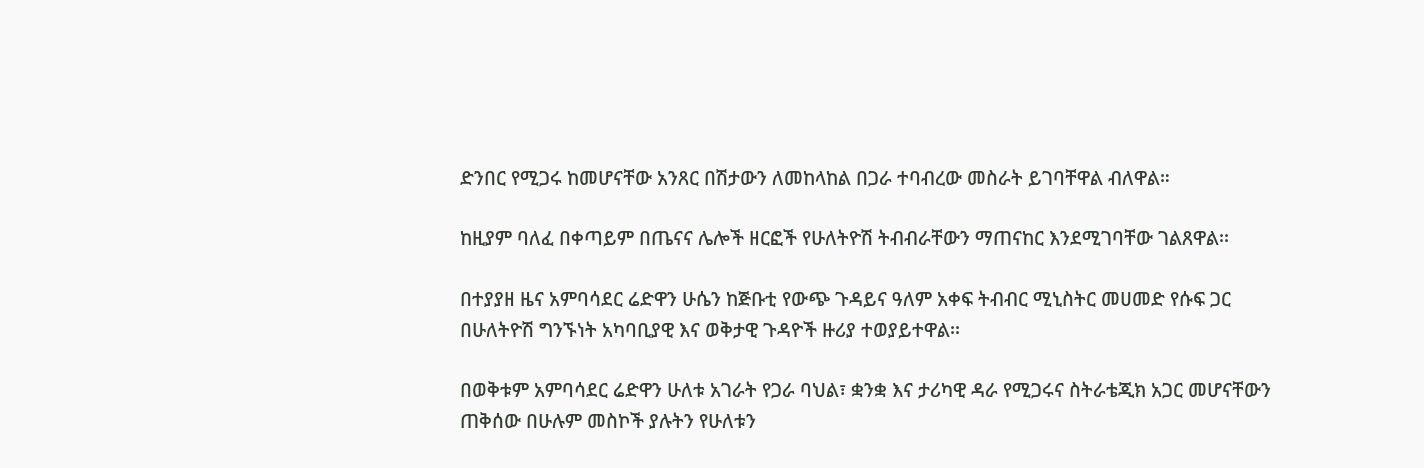ድንበር የሚጋሩ ከመሆናቸው አንጸር በሽታውን ለመከላከል በጋራ ተባብረው መስራት ይገባቸዋል ብለዋል።

ከዚያም ባለፈ በቀጣይም በጤናና ሌሎች ዘርፎች የሁለትዮሽ ትብብራቸውን ማጠናከር እንደሚገባቸው ገልጸዋል፡፡

በተያያዘ ዜና አምባሳደር ሬድዋን ሁሴን ከጅቡቲ የውጭ ጉዳይና ዓለም አቀፍ ትብብር ሚኒስትር መሀመድ የሱፍ ጋር በሁለትዮሽ ግንኙነት አካባቢያዊ እና ወቅታዊ ጉዳዮች ዙሪያ ተወያይተዋል፡፡

በወቅቱም አምባሳደር ሬድዋን ሁለቱ አገራት የጋራ ባህል፣ ቋንቋ እና ታሪካዊ ዳራ የሚጋሩና ስትራቴጂክ አጋር መሆናቸውን ጠቅሰው በሁሉም መስኮች ያሉትን የሁለቱን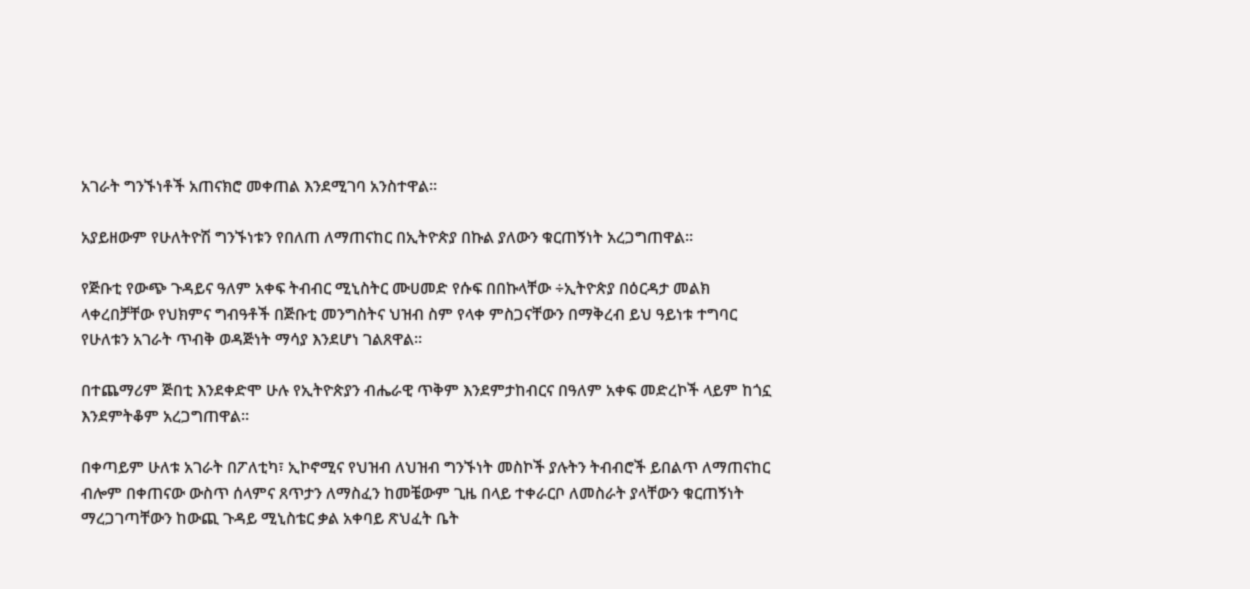አገራት ግንኙነቶች አጠናክሮ መቀጠል እንደሚገባ አንስተዋል፡፡

አያይዘውም የሁለትዮሽ ግንኙነቱን የበለጠ ለማጠናከር በኢትዮጵያ በኩል ያለውን ቁርጠኝነት አረጋግጠዋል፡፡

የጅቡቲ የውጭ ጉዳይና ዓለም አቀፍ ትብብር ሚኒስትር ሙሀመድ የሱፍ በበኩላቸው ÷ኢትዮጵያ በዕርዳታ መልክ ላቀረበቻቸው የህክምና ግብዓቶች በጅቡቲ መንግስትና ህዝብ ስም የላቀ ምስጋናቸውን በማቅረብ ይህ ዓይነቱ ተግባር የሁለቱን አገራት ጥብቅ ወዳጅነት ማሳያ እንደሆነ ገልጸዋል፡፡

በተጨማሪም ጅበቲ እንደቀድሞ ሁሉ የኢትዮጵያን ብሔራዊ ጥቅም እንደምታከብርና በዓለም አቀፍ መድረኮች ላይም ከጎኗ እንደምትቆም አረጋግጠዋል፡፡

በቀጣይም ሁለቱ አገራት በፖለቲካ፣ ኢኮኖሚና የህዝብ ለህዝብ ግንኙነት መስኮች ያሉትን ትብብሮች ይበልጥ ለማጠናከር ብሎም በቀጠናው ውስጥ ሰላምና ጸጥታን ለማስፈን ከመቼውም ጊዜ በላይ ተቀራርቦ ለመስራት ያላቸውን ቁርጠኝነት  ማረጋገጣቸውን ከውጪ ጉዳይ ሚኒስቴር ቃል አቀባይ ጽህፈት ቤት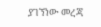ያገኘነው መረጃ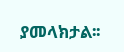ያመላክታል፡፡